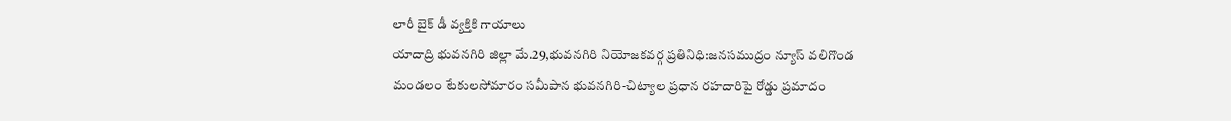లారీ బైక్ డీ వ్యక్తికి గాయాలు
యాదాద్రి భువనగిరి జిల్లా మే.29,భువనగిరి నియోజకవర్గ ప్రతినిధి:జనసముద్రం న్యూస్ వలిగొండ మండలం టేకులసోమారం సమీపాన భువనగిరి-చిట్యాల ప్రధాన రహదారిపై రోడ్డు ప్రమాదం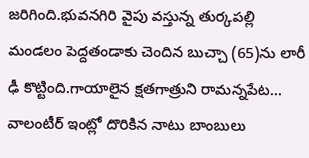జరిగింది.భువనగిరి వైపు వస్తున్న తుర్కపల్లి మండలం పెద్దతండాకు చెందిన బుచ్చా (65)ను లారీ ఢీ కొట్టింది.గాయాలైన క్షతగాత్రుని రామన్నపేట…
వాలంటీర్ ఇంట్లో దొరికిన నాటు బాంబులు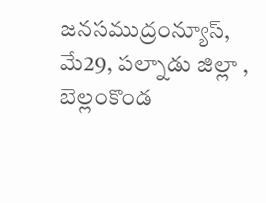జనసముద్రంన్యూస్, మే29, పల్నాడు జిల్లా , బెల్లంకొండ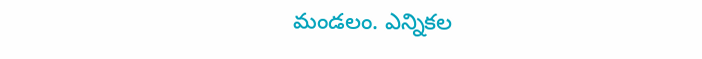మండలం. ఎన్నికల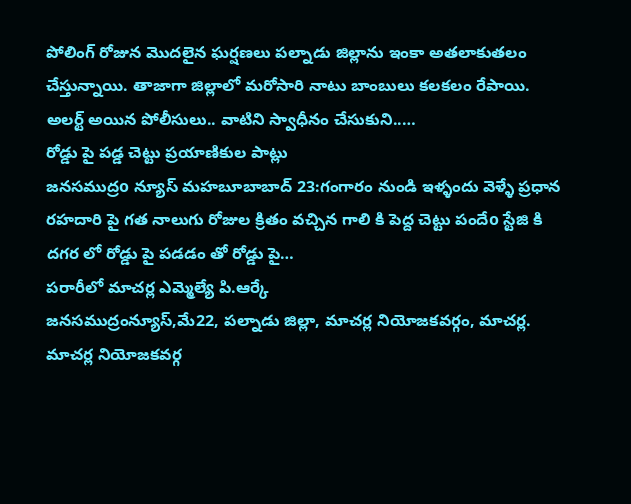పోలింగ్ రోజున మొదలైన ఘర్షణలు పల్నాడు జిల్లాను ఇంకా అతలాకుతలం చేస్తున్నాయి. తాజాగా జిల్లాలో మరోసారి నాటు బాంబులు కలకలం రేపాయి. అలర్ట్ అయిన పోలీసులు.. వాటిని స్వాధీనం చేసుకుని..…
రోడ్డు పై పడ్డ చెట్టు ప్రయాణికుల పాట్లు
జనసముద్రo న్యూస్ మహబూబాబాద్ 23:గంగారం నుండి ఇళ్ళందు వెళ్ళే ప్రధాన రహదారి పై గత నాలుగు రోజుల క్రితం వచ్చిన గాలి కి పెద్ద చెట్టు పందేo స్టేజి కి దగర లో రోడ్డు పై పడడం తో రోడ్డు పై…
పరారీలో మాచర్ల ఎమ్మెల్యే పి.ఆర్కే
జనసముద్రంన్యూస్,మే22, పల్నాడు జిల్లా, మాచర్ల నియోజకవర్గం, మాచర్ల. మాచర్ల నియోజకవర్గ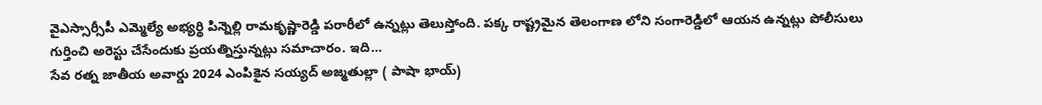వైఎస్సార్సీపీ ఎమ్మెల్యే అభ్యర్థి పిన్నెల్లి రామకృష్ణారెడ్డి పరారీలో ఉన్నట్లు తెలుస్తోంది. పక్క రాష్ట్రమైన తెలంగాణ లోని సంగారెడ్డిలో ఆయన ఉన్నట్లు పోలీసులు గుర్తించి అరెస్టు చేసేందుకు ప్రయత్నిస్తున్నట్లు సమాచారం. ఇది…
సేవ రత్న జాతీయ అవార్డు 2024 ఎంపికైన సయ్యద్ అజ్మతుల్లా ( పాషా భాయ్)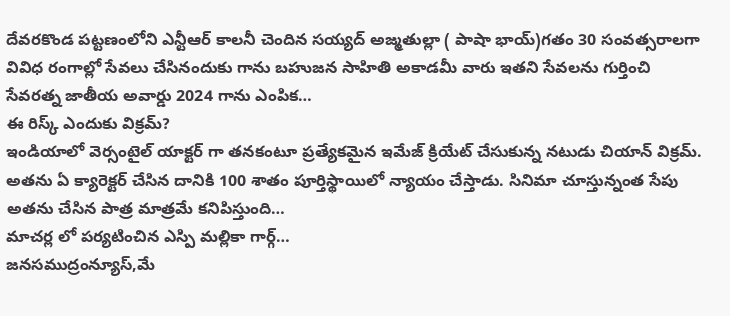దేవరకొండ పట్టణంలోని ఎన్టీఆర్ కాలనీ చెందిన సయ్యద్ అజ్మతుల్లా ( పాషా భాయ్)గతం 30 సంవత్సరాలగా వివిధ రంగాల్లో సేవలు చేసినందుకు గాను బహుజన సాహితి అకాడమీ వారు ఇతని సేవలను గుర్తించి సేవరత్న జాతీయ అవార్డు 2024 గాను ఎంపిక…
ఈ రిస్క్ ఎందుకు విక్రమ్?
ఇండియాలో వెర్సంటైల్ యాక్టర్ గా తనకంటూ ప్రత్యేకమైన ఇమేజ్ క్రియేట్ చేసుకున్న నటుడు చియాన్ విక్రమ్. అతను ఏ క్యారెక్టర్ చేసిన దానికి 100 శాతం పూర్తిస్థాయిలో న్యాయం చేస్తాడు. సినిమా చూస్తున్నంత సేపు అతను చేసిన పాత్ర మాత్రమే కనిపిస్తుంది…
మాచర్ల లో పర్యటించిన ఎస్పి మల్లికా గార్గ్…
జనసముద్రంన్యూస్,మే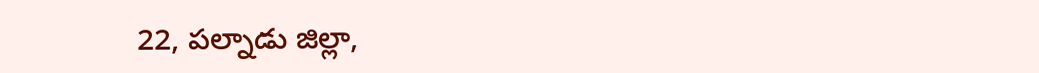22, పల్నాడు జిల్లా,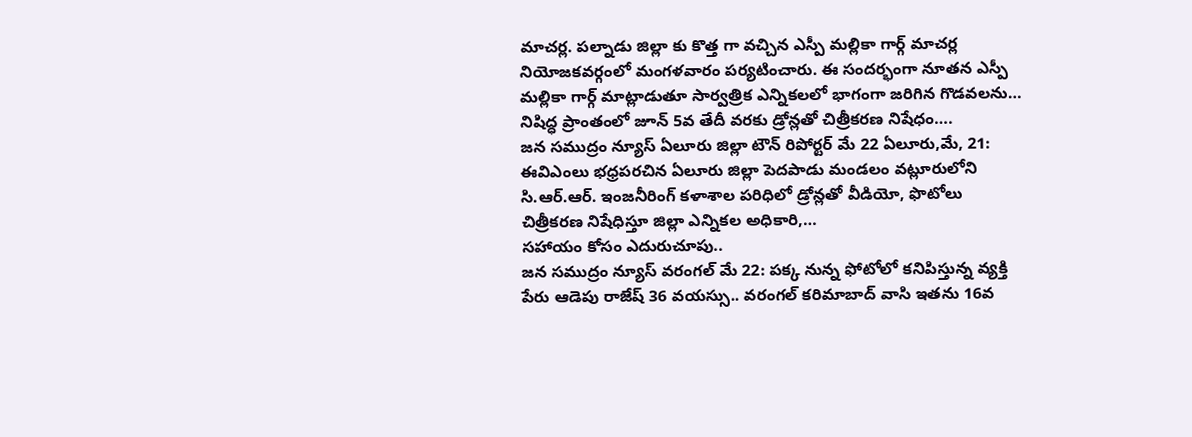మాచర్ల. పల్నాడు జిల్లా కు కొత్త గా వచ్చిన ఎస్పీ మల్లికా గార్గ్ మాచర్ల నియోజకవర్గంలో మంగళవారం పర్యటించారు. ఈ సందర్భంగా నూతన ఎస్పీ మల్లికా గార్గ్ మాట్లాడుతూ సార్వత్రిక ఎన్నికలలో భాగంగా జరిగిన గొడవలను…
నిషిద్ధ ప్రాంతంలో జూన్ 5వ తేదీ వరకు డ్రోన్లతో చిత్రీకరణ నిషేధం….
జన సముద్రం న్యూస్ ఏలూరు జిల్లా టౌన్ రిపోర్టర్ మే 22 ఏలూరు,మే, 21: ఈవిఎంలు భధ్రపరచిన ఏలూరు జిల్లా పెదపాడు మండలం వట్లూరులోని సి.ఆర్.ఆర్. ఇంజనీరింగ్ కళాశాల పరిధిలో డ్రోన్లతో వీడియో, ఫొటోలు చిత్రీకరణ నిషేధిస్తూ జిల్లా ఎన్నికల అధికారి,…
సహాయం కోసం ఎదురుచూపు..
జన సముద్రం న్యూస్ వరంగల్ మే 22: పక్క నున్న ఫోటోలో కనిపిస్తున్న వ్యక్తి పేరు ఆడెపు రాజేష్ 36 వయస్సు.. వరంగల్ కరిమాబాద్ వాసి ఇతను 16వ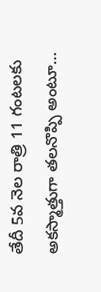తేదీ 5వ నెల రాత్రి 11 గంటలకు అకస్మాత్తుగా తలనొప్పి అంటూ…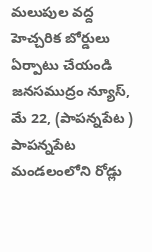మలుపుల వద్ద హెచ్చరిక బోర్డులు ఏర్పాటు చేయండి
జనసముద్రం న్యూస్, మే 22, (పాపన్నపేట ) పాపన్నపేట మండలంలోని రోడ్లు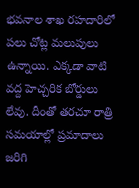భవనాల శాఖ రహదారిలో పలు చోట్ల మలుపులు ఉన్నాయి. ఎక్కడా వాటి వద్ద హెచ్చరిక బోర్డులు లేవు. దీంతో తరచూ రాత్రి సమయాల్లో ప్రమాదాలు జరిగి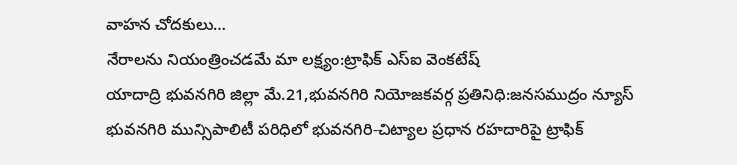వాహన చోదకులు…
నేరాలను నియంత్రించడమే మా లక్ష్యం:ట్రాఫిక్ ఎస్ఐ వెంకటేష్
యాదాద్రి భువనగిరి జిల్లా మే.21,భువనగిరి నియోజకవర్గ ప్రతినిధి:జనసముద్రం న్యూస్ భువనగిరి మున్సిపాలిటీ పరిధిలో భువనగిరి-చిట్యాల ప్రధాన రహదారిపై ట్రాఫిక్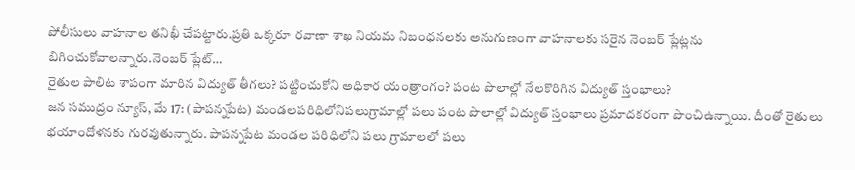పోలీసులు వాహనాల తనిఖీ చేపట్టారు.ప్రతి ఒక్కరూ రవాణా శాఖ నియమ నిబంధనలకు అనుగుణంగా వాహనాలకు సరైన నెంబర్ ప్లేట్లను బిగించుకోవాలన్నారు.నెంబర్ ప్లేట్…
రైతుల పాలిట శాపంగా మారిన విద్యుత్ తీగలు? పట్టించుకోని అధికార యంత్రాంగం? పంట పొలాల్లో నేలకొరిగిన విద్యుత్ స్తంభాలు?
జన సముద్రం న్యూస్, మే 17: (పాపన్నపేట) మండలపరిధిలోనిపలుగ్రామాల్లో పలు పంట పొలాల్లో విద్యుత్ స్తంభాలు ప్రమాదకరంగా పొంచిఉన్నాయి. దీంతో రైతులు భయాందోళనకు గురవుతున్నారు. పాపన్నపేట మండల పరిధిలోని పలు గ్రామాలలో పలు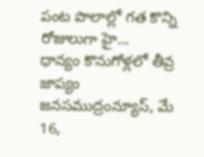పంట పొలాల్లో గత కొన్ని రోజులుగా హై…
ధాన్యం కొనుగోళ్లలో తీవ్ర జాప్యం
జనసముద్రంన్యూస్, మే 16,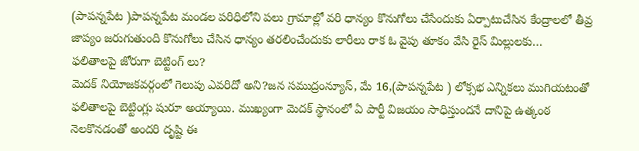(పాపన్నపేట )పాపన్నపేట మండల పరిధిలోని పలు గ్రామాల్లో వరి ధాన్యం కొనుగోలు చేసేందుకు ఏర్పాటుచేసిన కేంద్రాలలో తీవ్ర జాప్యం జరుగుతుంది కొనుగోలు చేసిన ధాన్యం తరలించేందుకు లారీలు రాక ఓ వైపు తూకం వేసి రైస్ మిల్లులకు…
ఫలితాలపై జోరుగా బెట్టింగ్ లు?
మెదక్ నియోజకవర్గంలో గెలుపు ఎవరిదో అని?జన సముద్రంన్యూస్, మే 16,(పాపన్నపేట ) లోక్సభ ఎన్నికలు ముగియటంతో ఫలితాలపై బెట్టింగ్లు షురూ అయ్యాయి. ముఖ్యంగా మెదక్ స్థానంలో ఏ పార్టీ విజయం సాధిస్తుందనే దానిపై ఉత్కంఠ నెలకొనడంతో అందరి దృష్టి ఈ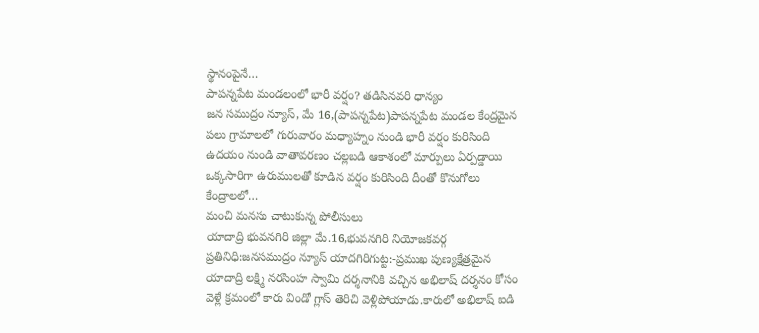స్థానంపైనే…
పాపన్నపేట మండలంలో భారీ వర్షం? తడిసినవరి ధాన్యం
జన సముద్రం న్యూస్, మే 16,(పాపన్నపేట)పాపన్నపేట మండల కేంద్రమైన పలు గ్రామాలలో గురువారం మధ్యాహ్నం నుండి భారీ వర్షం కురిసింది ఉదయం నుండి వాతావరణం చల్లబడి ఆకాశంలో మార్పులు ఏర్పడ్డాయి ఒక్కసారిగా ఉరుములతో కూడిన వర్షం కురిసింది దీంతో కొనుగోలు కేంద్రాలలో…
మంచి మనసు చాటుకున్న పోలీసులు
యాదాద్రి భువనగిరి జిల్లా మే.16,భువనగిరి నియోజకవర్గ ప్రతినిధి:జనసముద్రం న్యూస్ యాదగిరిగుట్ట:-ప్రముఖ పుణ్యక్షేత్రమైన యాదాద్రి లక్ష్మి నరసింహ స్వామి దర్శనానికి వచ్చిన అభిలాష్ దర్శనం కోసం వెళ్లే క్రమంలో కారు విండో గ్లాస్ తెరిచి వెళ్లిపోయాడు.కారులో అభిలాష్ ఐడి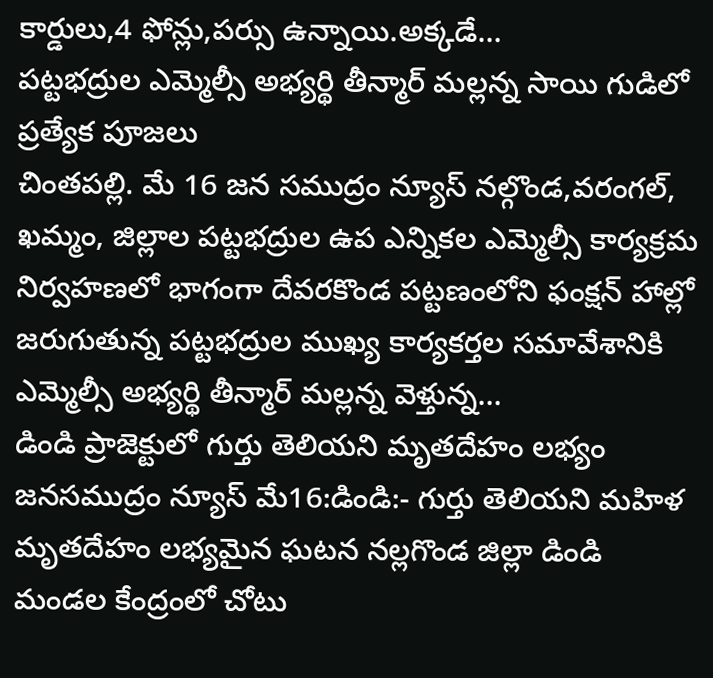కార్డులు,4 ఫోన్లు,పర్సు ఉన్నాయి.అక్కడే…
పట్టభద్రుల ఎమ్మెల్సీ అభ్యర్థి తీన్మార్ మల్లన్న సాయి గుడిలో ప్రత్యేక పూజలు
చింతపల్లి. మే 16 జన సముద్రం న్యూస్ నల్గొండ,వరంగల్, ఖమ్మం, జిల్లాల పట్టభద్రుల ఉప ఎన్నికల ఎమ్మెల్సీ కార్యక్రమ నిర్వహణలో భాగంగా దేవరకొండ పట్టణంలోని ఫంక్షన్ హాల్లో జరుగుతున్న పట్టభద్రుల ముఖ్య కార్యకర్తల సమావేశానికి ఎమ్మెల్సీ అభ్యర్థి తీన్మార్ మల్లన్న వెళ్తున్న…
డిండి ప్రాజెక్టులో గుర్తు తెలియని మృతదేహం లభ్యం
జనసముద్రం న్యూస్ మే16:డిండి:- గుర్తు తెలియని మహిళ మృతదేహం లభ్యమైన ఘటన నల్లగొండ జిల్లా డిండి మండల కేంద్రంలో చోటు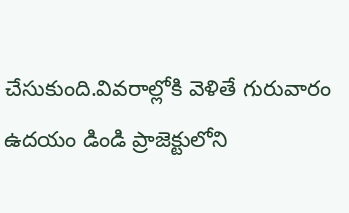చేసుకుంది.వివరాల్లోకి వెళితే గురువారం ఉదయం డిండి ప్రాజెక్టులోని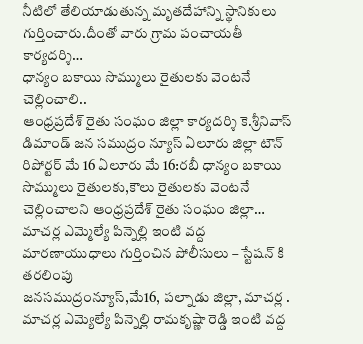నీటిలో తేలియాడుతున్న మృతదేహాన్ని స్థానికులు గుర్తించారు.దీంతో వారు గ్రామ పంచాయతీ కార్యదర్శి…
ధాన్యం బకాయి సొమ్ములు రైతులకు వెంటనే చెల్లించాలి..
ఆంధ్రప్రదేశ్ రైతు సంఘం జిల్లా కార్యదర్శి కె.శ్రీనివాస్ డిమాండ్ జన సముద్రం న్యూస్ ఏలూరు జిల్లా టౌన్ రిపోర్టర్ మే 16 ఏలూరు మే 16:రబీ ధాన్యం బకాయి సొమ్ములు రైతులకు,కౌలు రైతులకు వెంటనే చెల్లించాలని ఆంధ్రప్రదేశ్ రైతు సంఘం జిల్లా…
మాచర్ల ఎమ్మెల్యే పిన్నెల్లి ఇంటి వద్ద మారణాయుధాలు గుర్తించిన పోలీసులు – స్టేషన్ కి తరలింపు
జనసముద్రంన్యూస్,మే16, పల్నాడు జిల్లా, మాచర్ల . మాచర్ల ఎమ్యెల్యే పిన్నెల్లి రామకృష్ణా రెడ్డి ఇంటి వద్ద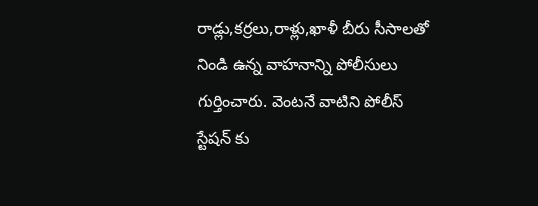రాడ్లు,కర్రలు,రాళ్లు,ఖాళీ బీరు సీసాలతో నిండి ఉన్న వాహనాన్ని పోలీసులు గుర్తించారు. వెంటనే వాటిని పోలీస్ స్టేషన్ కు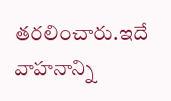తరలించారు.ఇదే వాహనాన్ని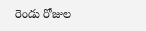రెండు రోజుల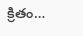క్రితం…